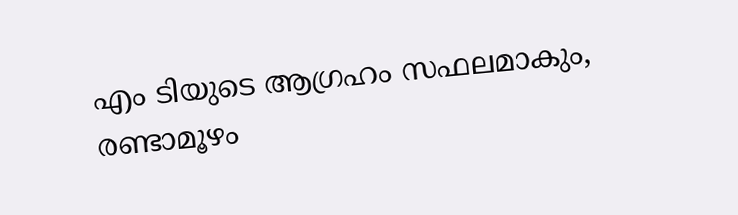എം ടിയുടെ ആഗ്രഹം സഫലമാകും, രണ്ടാമൂഴം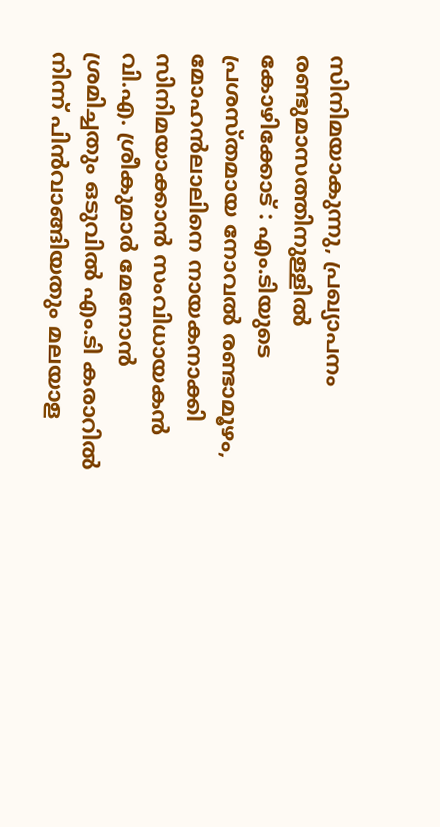സിനിമയാകുന്നു, പ്രഖ്യാപനം രണ്ടുമാസത്തിനുള്ളിൽ
കോഴിക്കോട് : എം.ടിയുടെ പ്രശസ്തമായ നോവൽ രണ്ടാമൂഴം, മോഹൻലാലിനെ നായകനാക്കി സിനിമയാക്കാൻ സംവിധായകൻ വി.എ. ശ്രീകുമാർ മേനോൻ ശ്രമിച്ചതും ഒടുവിൽ എം.ടി കരാറിൽ നിന്ന് പിൻവാങ്ങിയതും മലയാള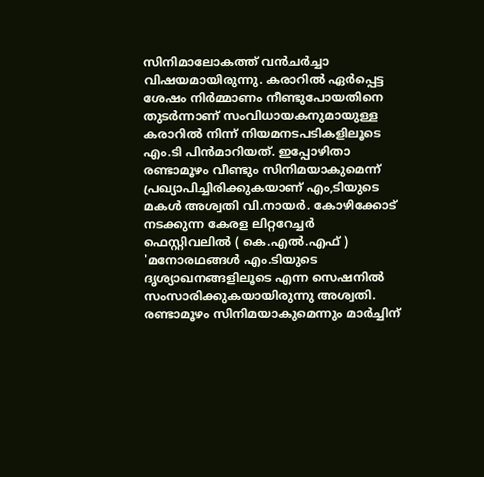സിനിമാലോകത്ത് വൻചർച്ചാ വിഷയമായിരുന്നു. കരാറിൽ ഏർപ്പെട്ട ശേഷം നിർമ്മാണം നീണ്ടുപോയതിനെ തുടർന്നാണ് സംവിധായകനുമായുള്ള കരാറിൽ നിന്ന് നിയമനടപടികളിലൂടെ എം.ടി പിൻമാറിയത്. ഇപ്പോഴിതാ രണ്ടാമൂഴം വീണ്ടും സിനിമയാകുമെന്ന് പ്രഖ്യാപിച്ചിരിക്കുകയാണ് എം,ടിയുടെ മകൾ അശ്വതി വി.നായർ. കോഴിക്കോട് നടക്കുന്ന കേരള ലിറ്ററേച്ചർ ഫെസ്റ്റിവലിൽ ( കെ.എൽ.എഫ് ) 'മനോരഥങ്ങൾ എം.ടിയുടെ ദൃശ്യാഖനങ്ങളിലൂടെ എന്ന സെഷനിൽ സംസാരിക്കുകയായിരുന്നു അശ്വതി. രണ്ടാമൂഴം സിനിമയാകുമെന്നും മാർച്ചിന്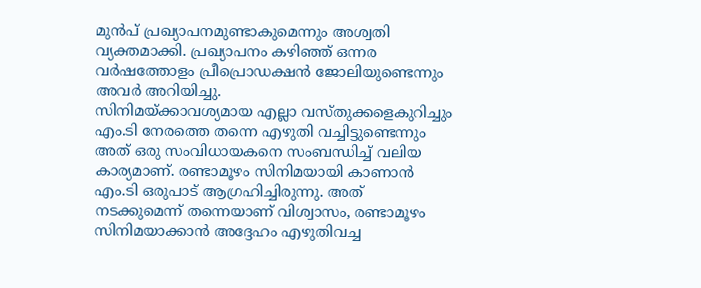മുൻപ് പ്രഖ്യാപനമുണ്ടാകുമെന്നും അശ്വതി വ്യക്തമാക്കി. പ്രഖ്യാപനം കഴിഞ്ഞ് ഒന്നര വർഷത്തോളം പ്രീപ്രൊഡക്ഷൻ ജോലിയുണ്ടെന്നും അവർ അറിയിച്ചു.
സിനിമയ്ക്കാവശ്യമായ എല്ലാ വസ്തുക്കളെകുറിച്ചും എം.ടി നേരത്തെ തന്നെ എഴുതി വച്ചിട്ടുണ്ടെന്നും അത് ഒരു സംവിധായകനെ സംബന്ധിച്ച് വലിയ കാര്യമാണ്. രണ്ടാമൂഴം സിനിമയായി കാണാൻ എം.ടി ഒരുപാട് ആഗ്രഹിച്ചിരുന്നു. അത് നടക്കുമെന്ന് തന്നെയാണ് വിശ്വാസം, രണ്ടാമൂഴം സിനിമയാക്കാൻ അദ്ദേഹം എഴുതിവച്ച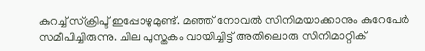കുറച്ച് സ്ക്രിപ്ട് ഇപ്പോഴുമുണ്ട്. മഞ്ഞ് നോവൽ സിനിമയാക്കാനും കുറേപേർ സമീപിച്ചിരുന്നു. ചില പുസ്തകം വായിച്ചിട്ട് അതിലൊരു സിനിമാറ്റിക്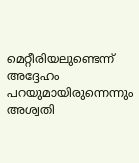മെറ്റീരിയലുണ്ടെന്ന് അദ്ദേഹം പറയുമായിരുന്നെന്നും അശ്വതി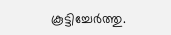കൂട്ടിച്ചേർത്തു.